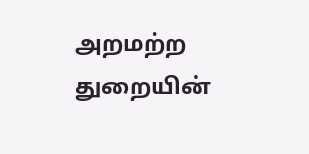அறமற்ற துறையின்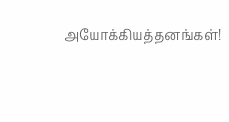அயோக்கியத்தனங்கள்!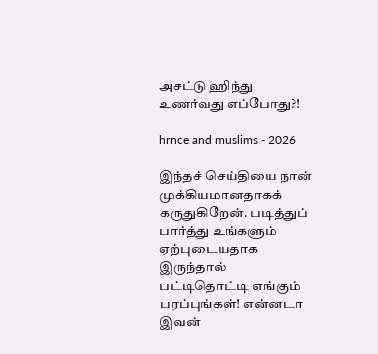அசட்டு ஹிந்து உணர்வது எப்போது?!

hrnce and muslims - 2026

இந்தச் செய்தியை நான் முக்கியமானதாகக் கருதுகிறேன். படித்துப் பார்த்து உங்களும் ஏற்புடையதாக இருந்தால் பட்டிதொட்டி எங்கும் பரப்புங்கள்! என்னடா இவன்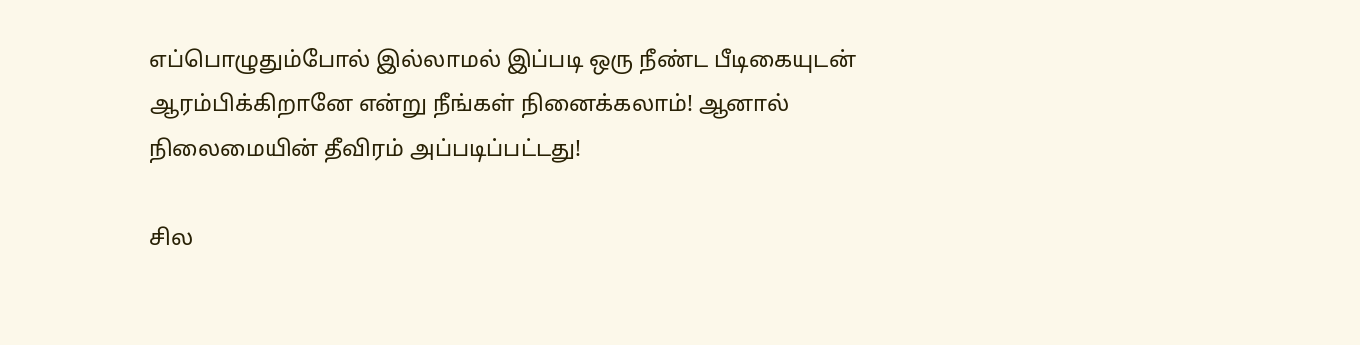எப்பொழுதும்போல் இல்லாமல் இப்படி ஒரு நீண்ட பீடிகையுடன் ஆரம்பிக்கிறானே என்று நீங்கள் நினைக்கலாம்! ஆனால் நிலைமையின் தீவிரம் அப்படிப்பட்டது!

சில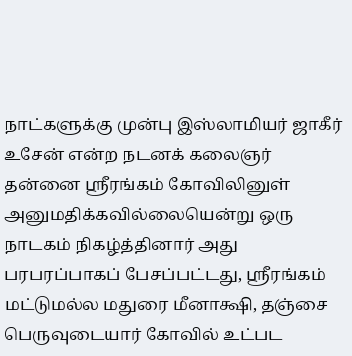நாட்களுக்கு முன்பு இஸ்லாமியர் ஜாகீர் உசேன் என்ற நடனக் கலைஞர் தன்னை ஸ்ரீரங்கம் கோவிலினுள் அனுமதிக்கவில்லையென்று ஒரு நாடகம் நிகழ்த்தினார் அது பரபரப்பாகப் பேசப்பட்டது, ஸ்ரீரங்கம் மட்டுமல்ல மதுரை மீனாக்ஷி, தஞ்சை பெருவுடையார் கோவில் உட்பட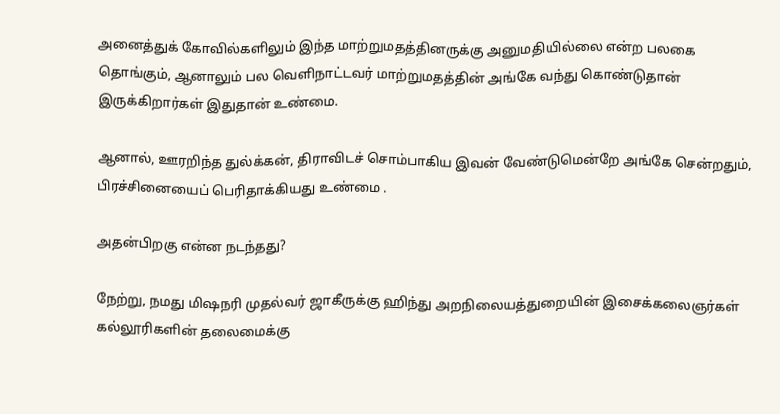அனைத்துக் கோவில்களிலும் இந்த மாற்றுமதத்தினருக்கு அனுமதியில்லை என்ற பலகை தொங்கும், ஆனாலும் பல வெளிநாட்டவர் மாற்றுமதத்தின் அங்கே வந்து கொண்டுதான் இருக்கிறார்கள் இதுதான் உண்மை.

ஆனால், ஊரறிந்த துல்க்கன், திராவிடச் சொம்பாகிய இவன் வேண்டுமென்றே அங்கே சென்றதும், பிரச்சினையைப் பெரிதாக்கியது உண்மை .

அதன்பிறகு என்ன நடந்தது?

நேற்று, நமது மிஷநரி முதல்வர் ஜாகீருக்கு ஹிந்து அறநிலையத்துறையின் இசைக்கலைஞர்கள் கல்லூரிகளின் தலைமைக்கு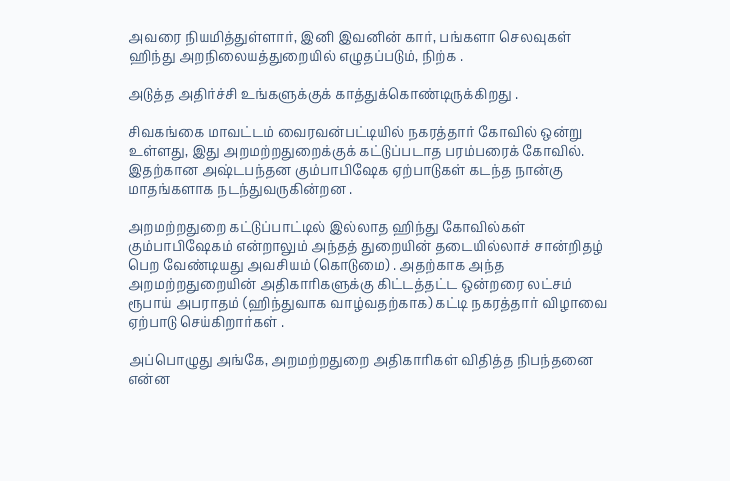அவரை நியமித்துள்ளார், இனி இவனின் கார், பங்களா செலவுகள் ஹிந்து அறநிலையத்துறையில் எழுதப்படும், நிற்க .

அடுத்த அதிர்ச்சி உங்களுக்குக் காத்துக்கொண்டிருக்கிறது .

சிவகங்கை மாவட்டம் வைரவன்பட்டியில் நகரத்தார் கோவில் ஒன்று உள்ளது, இது அறமற்றதுறைக்குக் கட்டுப்படாத பரம்பரைக் கோவில். இதற்கான அஷ்டபந்தன கும்பாபிஷேக ஏற்பாடுகள் கடந்த நான்கு மாதங்களாக நடந்துவருகின்றன .

அறமற்றதுறை கட்டுப்பாட்டில் இல்லாத ஹிந்து கோவில்கள் கும்பாபிஷேகம் என்றாலும் அந்தத் துறையின் தடையில்லாச் சான்றிதழ் பெற வேண்டியது அவசியம் (கொடுமை) . அதற்காக அந்த அறமற்றதுறையின் அதிகாரிகளுக்கு கிட்டத்தட்ட ஒன்றரை லட்சம் ரூபாய் அபராதம் (ஹிந்துவாக வாழ்வதற்காக) கட்டி நகரத்தார் விழாவை ஏற்பாடு செய்கிறார்கள் .

அப்பொழுது அங்கே, அறமற்றதுறை அதிகாரிகள் விதித்த நிபந்தனை என்ன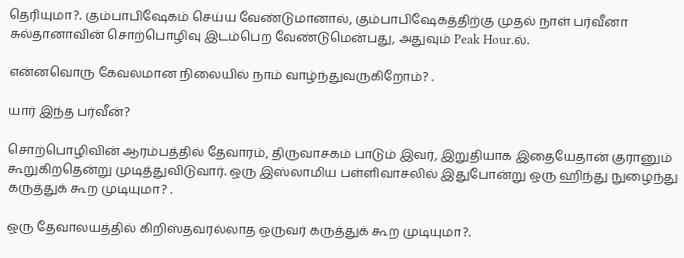தெரியுமா?. கும்பாபிஷேகம் செய்ய வேண்டுமானால், கும்பாபிஷேகத்திற்கு முதல் நாள் பர்வீனா சுல்தானாவின் சொற்பொழிவு இடம்பெற வேண்டுமென்பது, அதுவும் Peak Hour.ல்.

என்னவொரு கேவலமான நிலையில் நாம் வாழ்ந்துவருகிறோம்? .

யார் இந்த பர்வீன்?

சொற்பொழிவின் ஆரம்பத்தில் தேவாரம், திருவாசகம் பாடும் இவர், இறுதியாக இதையேதான் குரானும் கூறுகிறதென்று முடித்துவிடுவார். ஒரு இஸ்லாமிய பள்ளிவாசலில் இதுபோன்று ஒரு ஹிந்து நுழைந்து கருத்துக் கூற முடியுமா? .

ஒரு தேவாலயத்தில் கிறிஸ்தவரல்லாத ஒருவர் கருத்துக் கூற முடியுமா?.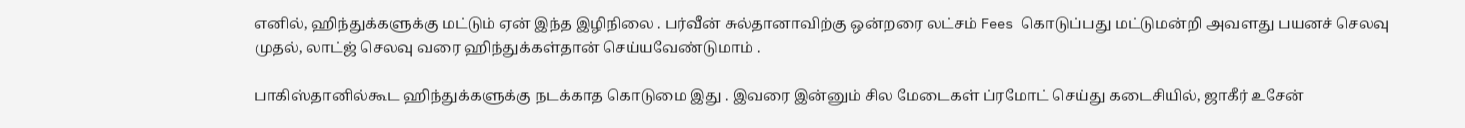எனில், ஹிந்துக்களுக்கு மட்டும் ஏன் இந்த இழிநிலை . பர்வீன் சுல்தானாவிற்கு ஒன்றரை லட்சம் Fees கொடுப்பது மட்டுமன்றி அவளது பயனச் செலவு முதல், லாட்ஜ் செலவு வரை ஹிந்துக்கள்தான் செய்யவேண்டுமாம் .

பாகிஸ்தானில்கூட ஹிந்துக்களுக்கு நடக்காத கொடுமை இது . இவரை இன்னும் சில மேடைகள் ப்ரமோட் செய்து கடைசியில், ஜாகீர் உசேன்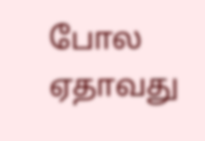போல ஏதாவது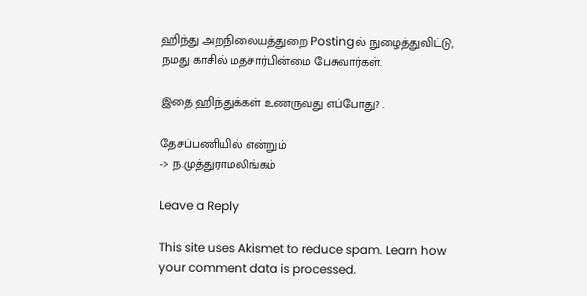ஹிந்து அறநிலையத்துறை Postingல் நுழைத்துவிட்டு, நமது காசில் மதசார்பின்மை பேசுவார்கள்.

இதை ஹிந்துக்கள் உணருவது எப்போது? .

தேசப்பணியில் என்றும்
-> ந.முத்துராமலிங்கம்

Leave a Reply

This site uses Akismet to reduce spam. Learn how your comment data is processed.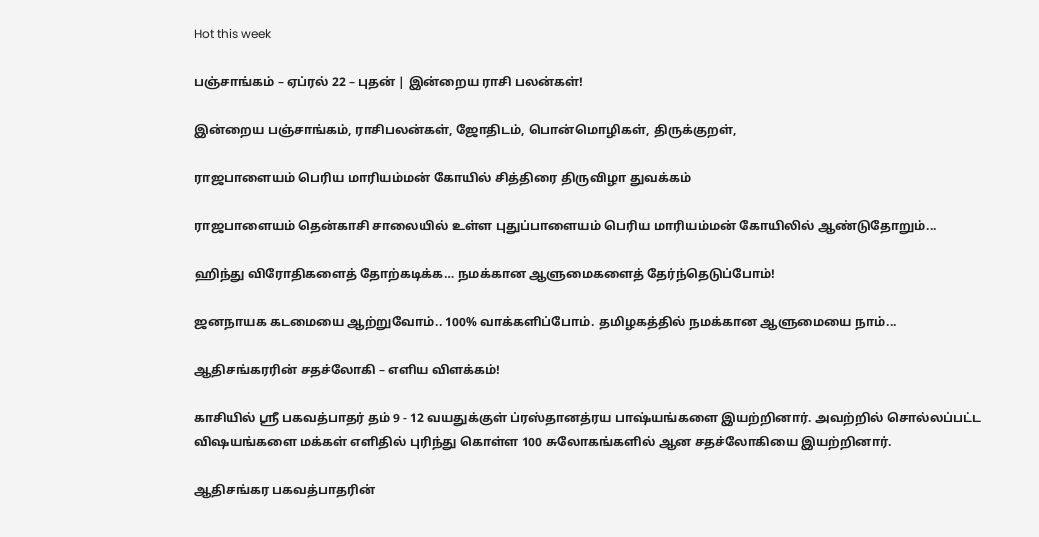Hot this week

பஞ்சாங்கம் – ஏப்ரல் 22 – புதன் | இன்றைய ராசி பலன்கள்!

இன்றைய பஞ்சாங்கம், ராசிபலன்கள், ஜோதிடம், பொன்மொழிகள், திருக்குறள்,

ராஜபாளையம் பெரிய மாரியம்மன் கோயில் சித்திரை திருவிழா துவக்கம்

ராஜபாளையம் தென்காசி சாலையில் உள்ள புதுப்பாளையம் பெரிய மாரியம்மன் கோயிலில் ஆண்டுதோறும்...

ஹிந்து விரோதிகளைத் தோற்கடிக்க… நமக்கான ஆளுமைகளைத் தேர்ந்தெடுப்போம்!

ஜனநாயக கடமையை ஆற்றுவோம்.. 100% வாக்களிப்போம். தமிழகத்தில் நமக்கான ஆளுமையை நாம்...

ஆதிசங்கரரின் சதச்லோகி – எளிய விளக்கம்!

காசியில் ஸ்ரீ பகவத்பாதர் தம் 9 - 12 வயதுக்குள் ப்ரஸ்தானத்ரய பாஷ்யங்களை இயற்றினார். அவற்றில் சொல்லப்பட்ட விஷயங்களை மக்கள் எளிதில் புரிந்து கொள்ள 100 சுலோகங்களில் ஆன சதச்லோகியை இயற்றினார்.

ஆதிசங்கர பகவத்பாதரின்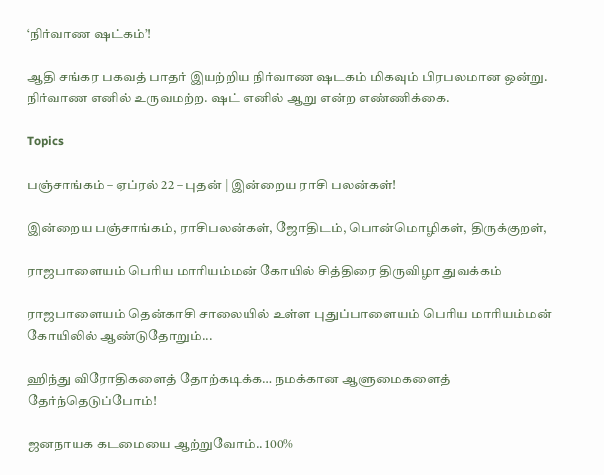‘நிர்வாண ஷட்கம்’!

ஆதி சங்கர பகவத் பாதர் இயற்றிய நிர்வாண ஷடகம் மிகவும் பிரபலமான ஒன்று. நிர்வாண எனில் உருவமற்ற. ஷட் எனில் ஆறு என்ற எண்ணிக்கை.

Topics

பஞ்சாங்கம் – ஏப்ரல் 22 – புதன் | இன்றைய ராசி பலன்கள்!

இன்றைய பஞ்சாங்கம், ராசிபலன்கள், ஜோதிடம், பொன்மொழிகள், திருக்குறள்,

ராஜபாளையம் பெரிய மாரியம்மன் கோயில் சித்திரை திருவிழா துவக்கம்

ராஜபாளையம் தென்காசி சாலையில் உள்ள புதுப்பாளையம் பெரிய மாரியம்மன் கோயிலில் ஆண்டுதோறும்...

ஹிந்து விரோதிகளைத் தோற்கடிக்க… நமக்கான ஆளுமைகளைத் தேர்ந்தெடுப்போம்!

ஜனநாயக கடமையை ஆற்றுவோம்.. 100%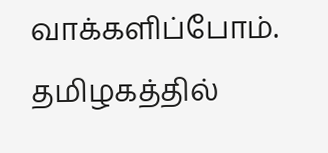வாக்களிப்போம். தமிழகத்தில்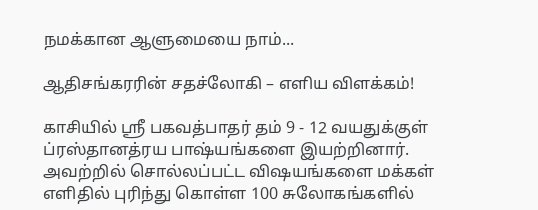நமக்கான ஆளுமையை நாம்...

ஆதிசங்கரரின் சதச்லோகி – எளிய விளக்கம்!

காசியில் ஸ்ரீ பகவத்பாதர் தம் 9 - 12 வயதுக்குள் ப்ரஸ்தானத்ரய பாஷ்யங்களை இயற்றினார். அவற்றில் சொல்லப்பட்ட விஷயங்களை மக்கள் எளிதில் புரிந்து கொள்ள 100 சுலோகங்களில்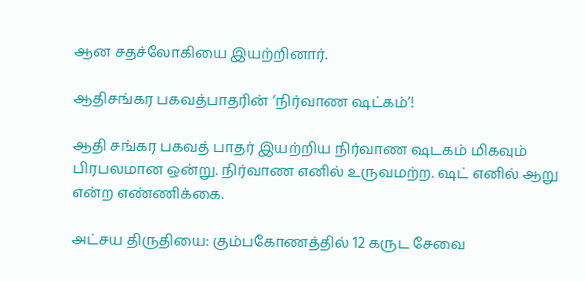ஆன சதச்லோகியை இயற்றினார்.

ஆதிசங்கர பகவத்பாதரின் ‘நிர்வாண ஷட்கம்’!

ஆதி சங்கர பகவத் பாதர் இயற்றிய நிர்வாண ஷடகம் மிகவும் பிரபலமான ஒன்று. நிர்வாண எனில் உருவமற்ற. ஷட் எனில் ஆறு என்ற எண்ணிக்கை.

அட்சய திருதியை: கும்பகோணத்தில் 12 கருட சேவை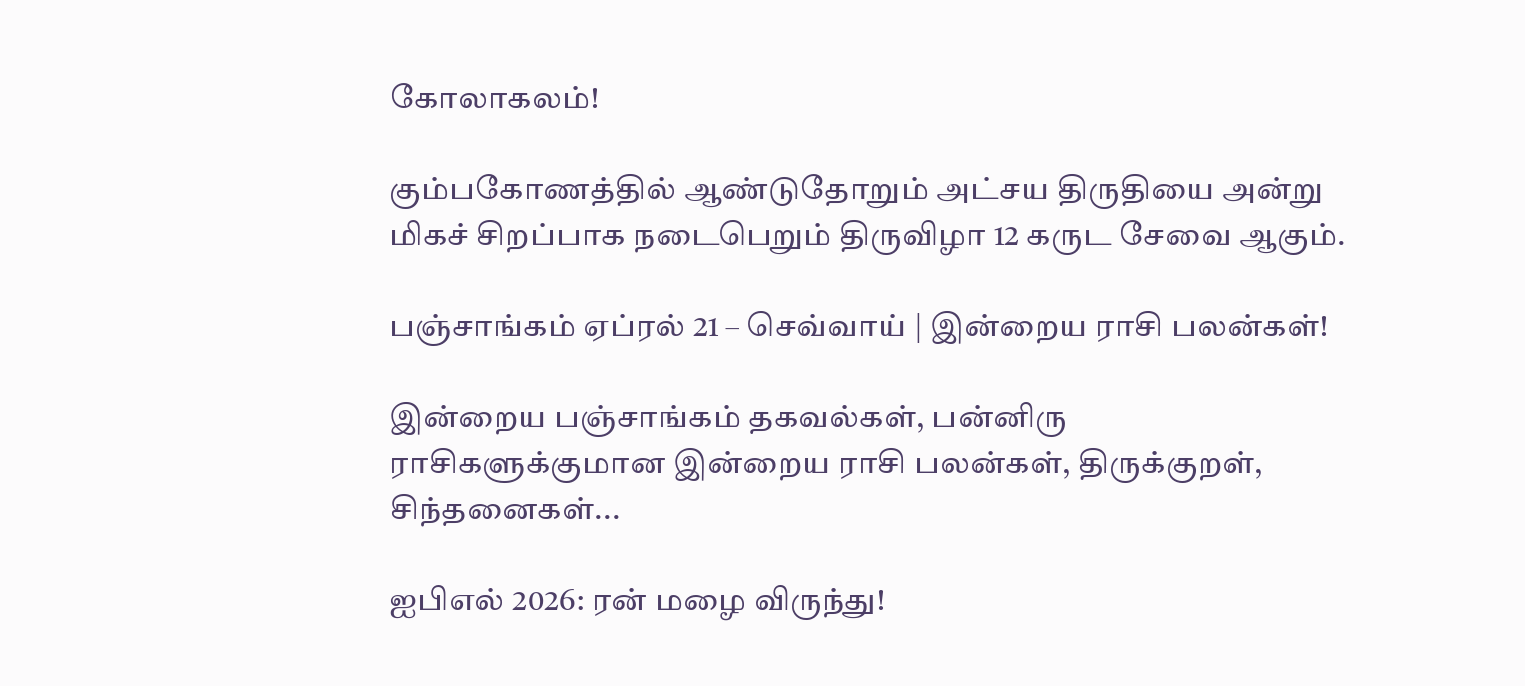கோலாகலம்!

கும்பகோணத்தில் ஆண்டுதோறும் அட்சய திருதியை அன்று மிகச் சிறப்பாக நடைபெறும் திருவிழா 12 கருட சேவை ஆகும்.

பஞ்சாங்கம் ஏப்ரல் 21 – செவ்வாய் | இன்றைய ராசி பலன்கள்!

இன்றைய பஞ்சாங்கம் தகவல்கள், பன்னிரு ராசிகளுக்குமான இன்றைய ராசி பலன்கள், திருக்குறள், சிந்தனைகள்...

ஐபிஎல் 2026: ரன் மழை விருந்து!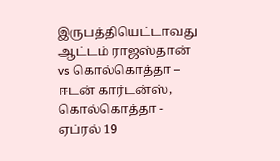இருபத்தியெட்டாவது ஆட்டம் ராஜஸ்தான் vs கொல்கொத்தா – ஈடன் கார்டன்ஸ், கொல்கொத்தா - ஏப்ரல் 19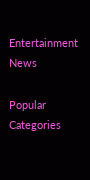Entertainment News

Popular Categories